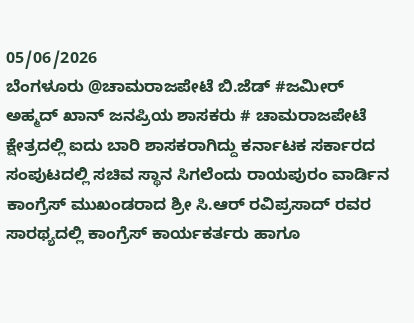05/06/2026
ಬೆಂಗಳೂರು @ಚಾಮರಾಜಪೇಟೆ ಬಿ.ಜೆಡ್ #ಜಮೀರ್ ಅಹ್ಮದ್ ಖಾನ್ ಜನಪ್ರಿಯ ಶಾಸಕರು # ಚಾಮರಾಜಪೇಟೆ ಕ್ಷೇತ್ರದಲ್ಲಿ ಐದು ಬಾರಿ ಶಾಸಕರಾಗಿದ್ದು ಕರ್ನಾಟಕ ಸರ್ಕಾರದ ಸಂಪುಟದಲ್ಲಿ ಸಚಿವ ಸ್ಥಾನ ಸಿಗಲೆಂದು ರಾಯಪುರಂ ವಾರ್ಡಿನ ಕಾಂಗ್ರೆಸ್ ಮುಖಂಡರಾದ ಶ್ರೀ ಸಿ.ಆರ್ ರವಿಪ್ರಸಾದ್ ರವರ ಸಾರಥ್ಯದಲ್ಲಿ ಕಾಂಗ್ರೆಸ್ ಕಾರ್ಯಕರ್ತರು ಹಾಗೂ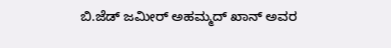ಬಿ.ಜೆಡ್ ಜಮೀರ್ ಅಹಮ್ಮದ್ ಖಾನ್ ಅವರ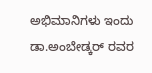ಅಭಿಮಾನಿಗಳು ಇಂದು ಡಾ.ಅಂಬೇಡ್ಕರ್ ರವರ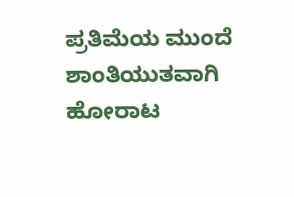ಪ್ರತಿಮೆಯ ಮುಂದೆ ಶಾಂತಿಯುತವಾಗಿ ಹೋರಾಟ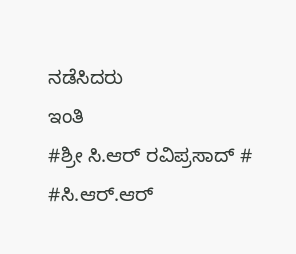ನಡೆಸಿದರು
ಇಂತಿ
#ಶ್ರೀ ಸಿ.ಆರ್ ರವಿಪ್ರಸಾದ್ #
#ಸಿ.ಆರ್.ಆರ್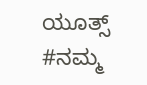ಯೂತ್ಸ್ #ನಮ್ಮ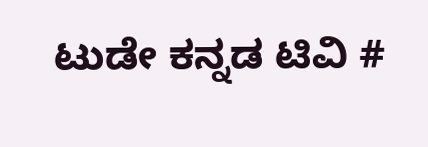ಟುಡೇ ಕನ್ನಡ ಟಿವಿ #